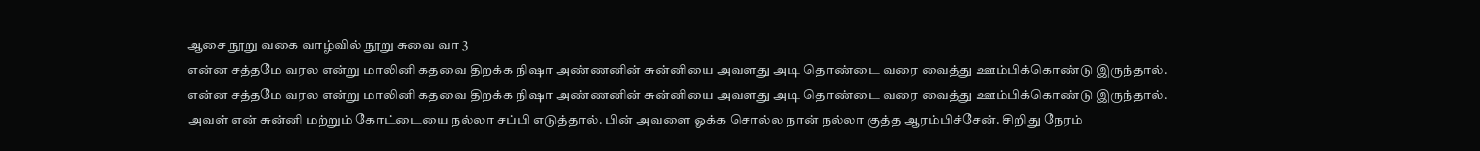ஆசை நூறு வகை வாழ்வில் நூறு சுவை வா 3
என்ன சத்தமே வரல என்று மாலினி கதவை திறக்க நிஷா அண்ணனின் சுன்னியை அவளது அடி தொண்டை வரை வைத்து ஊம்பிக்கொண்டு இருந்தால்.
என்ன சத்தமே வரல என்று மாலினி கதவை திறக்க நிஷா அண்ணனின் சுன்னியை அவளது அடி தொண்டை வரை வைத்து ஊம்பிக்கொண்டு இருந்தால்.
அவள் என் சுன்னி மற்றும் கோட்டையை நல்லா சப்பி எடுத்தால். பின் அவளை ஓக்க சொல்ல நான் நல்லா குத்த ஆரம்பிச்சேன். சிறிது நேரம்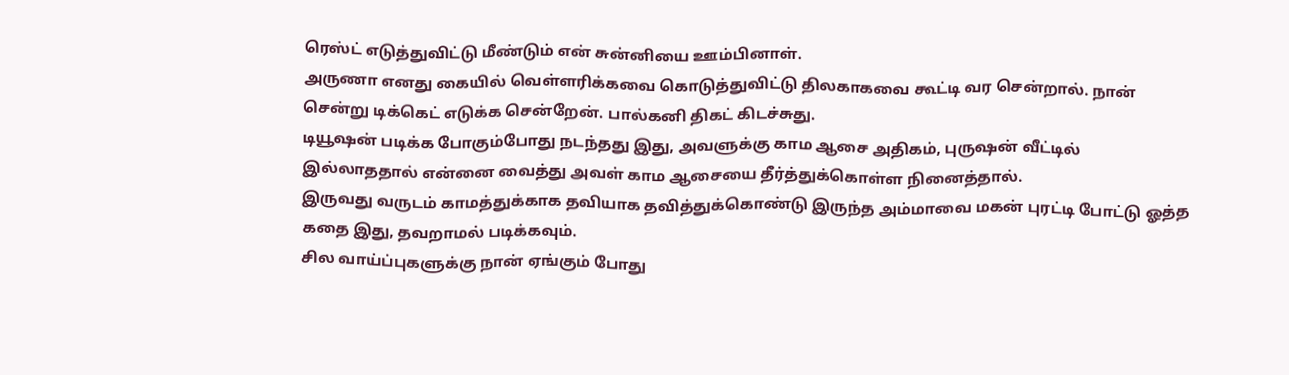ரெஸ்ட் எடுத்துவிட்டு மீண்டும் என் சுன்னியை ஊம்பினாள்.
அருணா எனது கையில் வெள்ளரிக்கவை கொடுத்துவிட்டு திலகாகவை கூட்டி வர சென்றால். நான் சென்று டிக்கெட் எடுக்க சென்றேன். பால்கனி திகட் கிடச்சுது.
டியூஷன் படிக்க போகும்போது நடந்தது இது, அவளுக்கு காம ஆசை அதிகம், புருஷன் வீட்டில் இல்லாததால் என்னை வைத்து அவள் காம ஆசையை தீர்த்துக்கொள்ள நினைத்தால்.
இருவது வருடம் காமத்துக்காக தவியாக தவித்துக்கொண்டு இருந்த அம்மாவை மகன் புரட்டி போட்டு ஓத்த கதை இது, தவறாமல் படிக்கவும்.
சில வாய்ப்புகளுக்கு நான் ஏங்கும் போது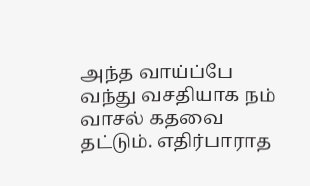அந்த வாய்ப்பே வந்து வசதியாக நம் வாசல் கதவை தட்டும். எதிர்பாராத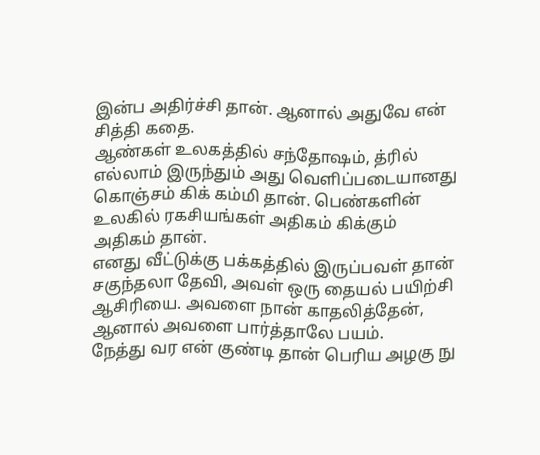இன்ப அதிர்ச்சி தான். ஆனால் அதுவே என் சித்தி கதை.
ஆண்கள் உலகத்தில் சந்தோஷம், த்ரில் எல்லாம் இருந்தும் அது வெளிப்படையானது கொஞ்சம் கிக் கம்மி தான். பெண்களின் உலகில் ரகசியங்கள் அதிகம் கிக்கும் அதிகம் தான்.
எனது வீட்டுக்கு பக்கத்தில் இருப்பவள் தான் சகுந்தலா தேவி, அவள் ஒரு தையல் பயிற்சி ஆசிரியை. அவளை நான் காதலித்தேன், ஆனால் அவளை பார்த்தாலே பயம்.
நேத்து வர என் குண்டி தான் பெரிய அழகு நு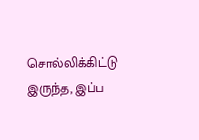சொல்லிக்கிட்டு இருந்த, இப்ப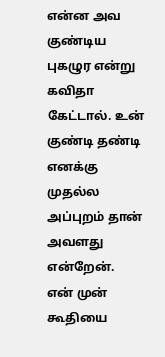என்ன அவ குண்டிய புகழுர என்று கவிதா கேட்டால். உன் குண்டி தண்டி எனக்கு முதல்ல அப்புறம் தான் அவளது என்றேன்.
என் முன் கூதியை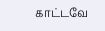காட்டவே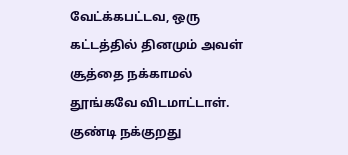வேட்க்கபட்டவ, ஒரு கட்டத்தில் தினமும் அவள் சூத்தை நக்காமல் தூங்கவே விடமாட்டாள். குண்டி நக்குறது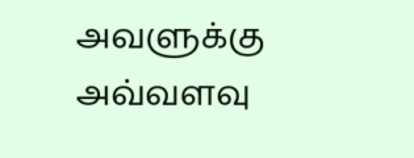அவளுக்கு அவ்வளவு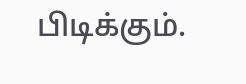பிடிக்கும்.